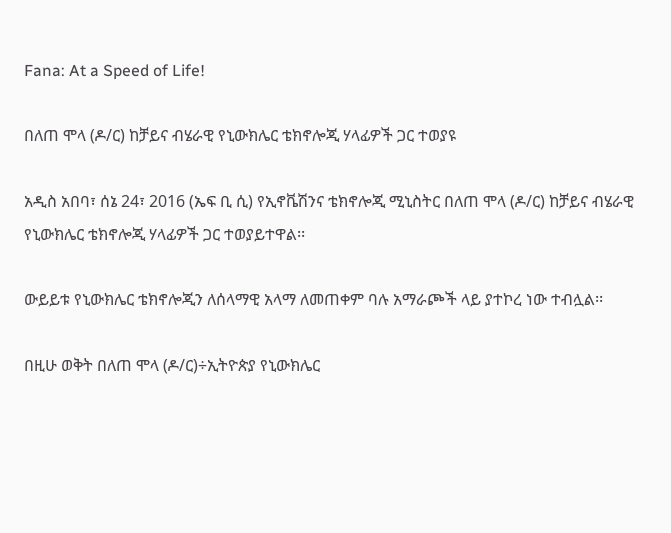Fana: At a Speed of Life!

በለጠ ሞላ (ዶ/ር) ከቻይና ብሄራዊ የኒውክሌር ቴክኖሎጂ ሃላፊዎች ጋር ተወያዩ

አዲስ አበባ፣ ሰኔ 24፣ 2016 (ኤፍ ቢ ሲ) የኢኖቬሽንና ቴክኖሎጂ ሚኒስትር በለጠ ሞላ (ዶ/ር) ከቻይና ብሄራዊ የኒውክሌር ቴክኖሎጂ ሃላፊዎች ጋር ተወያይተዋል፡፡

ውይይቱ የኒውክሌር ቴክኖሎጂን ለሰላማዊ አላማ ለመጠቀም ባሉ አማራጮች ላይ ያተኮረ ነው ተብሏል፡፡

በዚሁ ወቅት በለጠ ሞላ (ዶ/ር)÷ኢትዮጵያ የኒውክሌር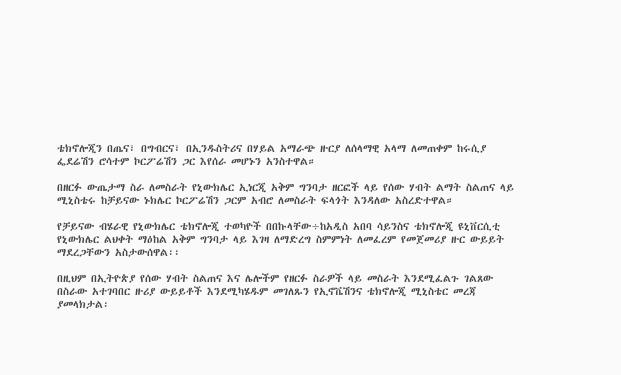ቴክኖሎጂን በጤና፣ በግብርና፣ በኢንዱስትሪና በሃይል አማራጭ ዙርያ ለሰላማዊ አላማ ለመጠቀም ከሩሲያ ፌደሬሽን ሮሳተም ኮርፖሬሽን ጋር እየሰራ መሆኑን አንስተዋል።

በዘርፉ ውጤታማ ስራ ለመስራት የኒውክሌር ኢነርጂ አቅም ግንባታ ዘርፎች ላይ የሰው ሃብት ልማት ስልጠና ላይ ሚኒስቴሩ ከቻይናው ኑክሌር ኮርፖሬሽን ጋርም አብሮ ለመስራት ፍላጎት እንዳለው አስረድተዋል።

የቻይናው ብሄራዊ የኒውክሌር ቴክኖሎጂ ተወካዮች በበኩላቸው÷ከአዲስ አበባ ሳይንስና ቴክኖሎጂ ዩኒቨርሲቲ የኒውክሌር ልህቀት ማዕከል አቅም ግንባታ ላይ እገዛ ለማድረግ ስምምነት ለመፈረም የመጀመሪያ ዙር ውይይት ማደረጋቸውን አስታውሰዋል፡፡

በዚህም በኢትዮጵያ የሰው ሃብት ስልጠና እና ሌሎችም የዘርፉ ስራዎች ላይ መስራት እንደሚፈልጉ ገልጸው በስራው አተገባበር ዙሪያ ውይይቶች እንደሚካሄዱም መገለጹን የኢኖቬሽንና ቴክኖሎጂ ሚኒስቴር መረጃ ያመላክታል፡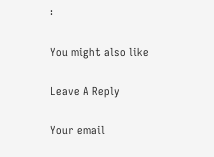፡

You might also like

Leave A Reply

Your email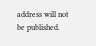address will not be published.